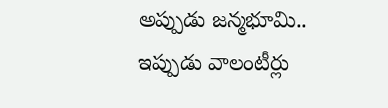అప్పుడు జన్మభూమి.. ఇప్పుడు వాలంటీర్లు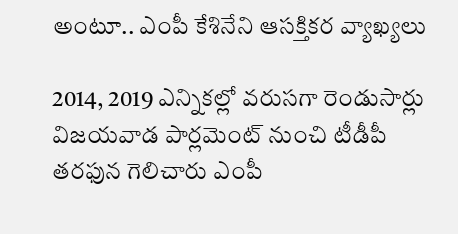అంటూ.. ఎంపీ కేశినేని ఆసక్తికర వ్యాఖ్యలు

2014, 2019 ఎన్నికల్లో వరుసగా రెండుసార్లు విజయవాడ పార్లమెంట్‌ నుంచి టీడీపీ తరఫున గెలిచారు ఎంపీ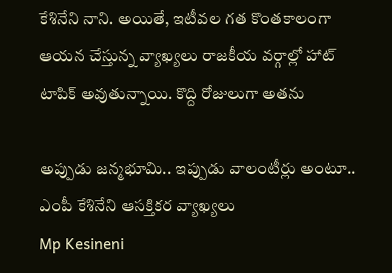కేశినేని నాని. అయితే, ఇటీవల గత కొంతకాలంగా ఆయన చేస్తున్న వ్యాఖ్యలు రాజకీయ వర్గాల్లో హాట్‌ టాపిక్‌ అవుతున్నాయి. కొద్ది రోజులుగా అతను

అప్పుడు జన్మభూమి.. ఇప్పుడు వాలంటీర్లు అంటూ.. ఎంపీ కేశినేని ఆసక్తికర వ్యాఖ్యలు
Mp Kesineni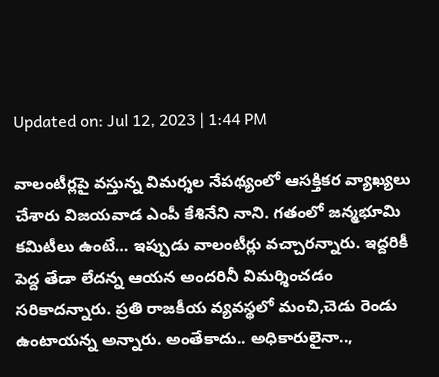Updated on: Jul 12, 2023 | 1:44 PM

వాలంటీర్లపై వస్తున్న విమర్శల నేపథ్యంలో ఆసక్తికర వ్యాఖ్యలు చేశారు విజయవాడ ఎంపీ కేశినేని నాని. గతంలో జన్మభూమి కమిటీలు ఉంటే… ఇప్పుడు వాలంటీర్లు వచ్చారన్నారు. ఇద్దరికీ పెద్ద తేడా లేదన్న ఆయన అందరినీ విమర్శించడం సరికాదన్నారు. ప్రతి రాజకీయ వ్యవస్థలో మంచి,చెడు రెండు ఉంటాయన్న అన్నారు. అంతేకాదు.. అధికారులైనా..,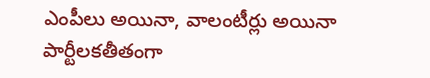ఎంపీలు అయినా, వాలంటీర్లు అయినా పార్టీలకతీతంగా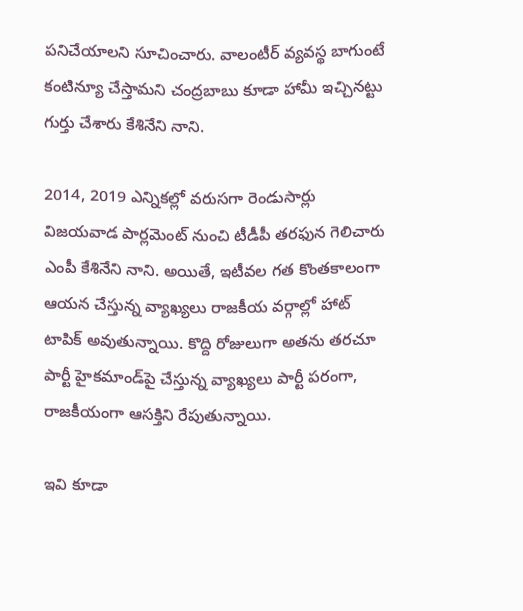పనిచేయాలని సూచించారు. వాలంటీర్‌ వ్యవస్థ బాగుంటే కంటిన్యూ చేస్తామని చంద్రబాబు కూడా హామీ ఇచ్చినట్టు గుర్తు చేశారు కేశినేని నాని.

2014, 2019 ఎన్నికల్లో వరుసగా రెండుసార్లు విజయవాడ పార్లమెంట్‌ నుంచి టీడీపీ తరఫున గెలిచారు ఎంపీ కేశినేని నాని. అయితే, ఇటీవల గత కొంతకాలంగా ఆయన చేస్తున్న వ్యాఖ్యలు రాజకీయ వర్గాల్లో హాట్‌ టాపిక్‌ అవుతున్నాయి. కొద్ది రోజులుగా అతను తరచూ పార్టీ హైకమాండ్‌పై చేస్తున్న వ్యాఖ్యలు పార్టీ పరంగా, రాజకీయంగా ఆసక్తిని రేపుతున్నాయి.

ఇవి కూడా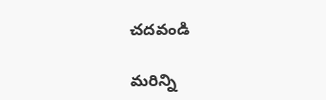చదవండి

మరిన్ని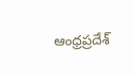ఆంధ్రప్రదేశ్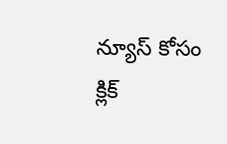న్యూస్ కోసం క్లిక్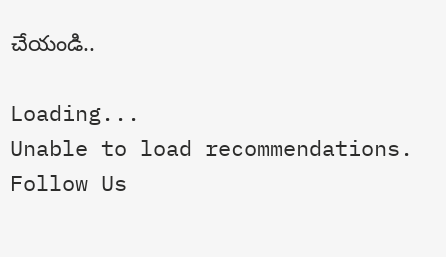చేయండి..

Loading...
Unable to load recommendations.
Follow Us